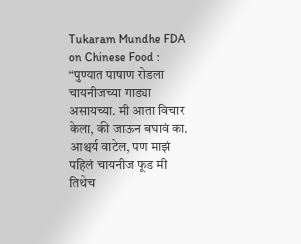Tukaram Mundhe FDA on Chinese Food : “पुण्यात पाषाण रोडला चायनीजच्या गाड्या असायच्या. मी आता विचार केला, की जाऊन बघावं का. आश्चर्य वाटेल, पण माझं पहिलं चायनीज फूड मी तिथेच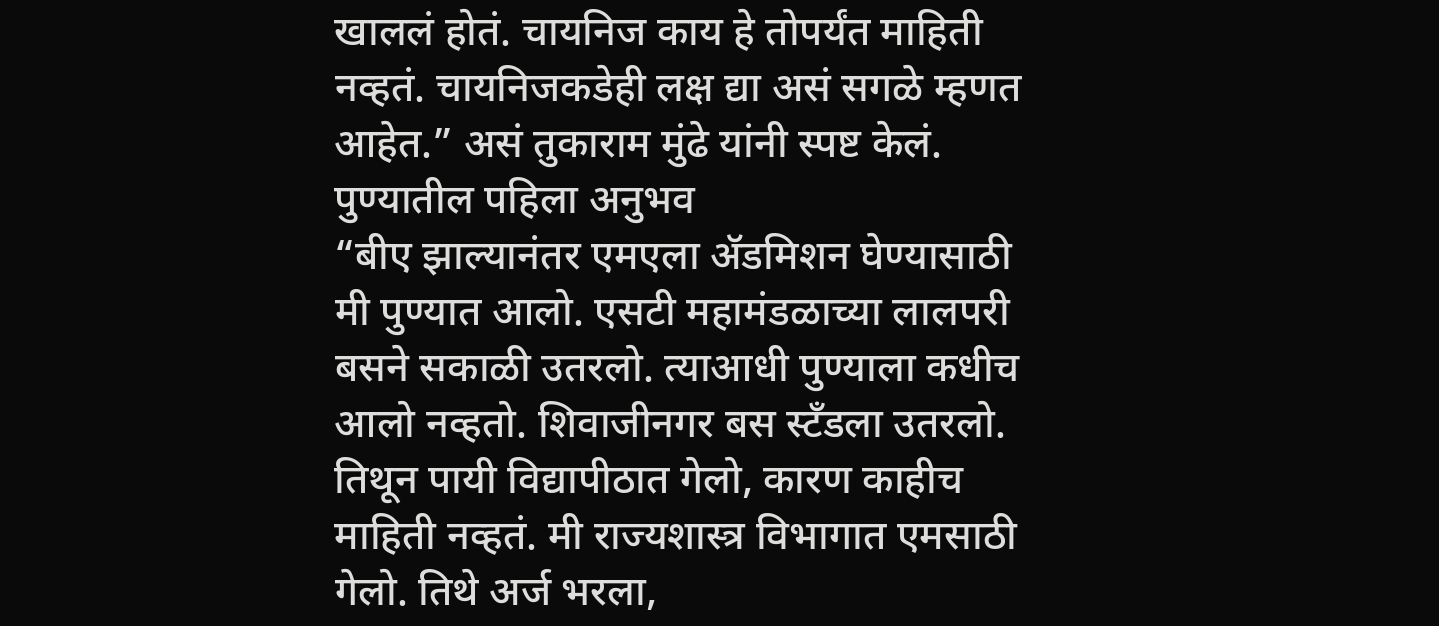खाललं होतं. चायनिज काय हे तोपर्यंत माहिती नव्हतं. चायनिजकडेही लक्ष द्या असं सगळे म्हणत आहेत.” असं तुकाराम मुंढे यांनी स्पष्ट केलं.
पुण्यातील पहिला अनुभव
“बीए झाल्यानंतर एमएला ॲडमिशन घेण्यासाठी मी पुण्यात आलो. एसटी महामंडळाच्या लालपरी बसने सकाळी उतरलो. त्याआधी पुण्याला कधीच आलो नव्हतो. शिवाजीनगर बस स्टँडला उतरलो. तिथून पायी विद्यापीठात गेलो, कारण काहीच माहिती नव्हतं. मी राज्यशास्त्र विभागात एमसाठी गेलो. तिथे अर्ज भरला,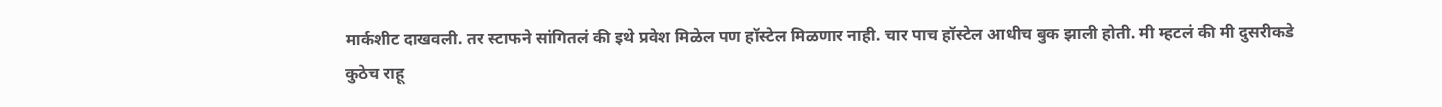मार्कशीट दाखवली. तर स्टाफने सांगितलं की इथे प्रवेश मिळेल पण हॉस्टेल मिळणार नाही. चार पाच हॉस्टेल आधीच बुक झाली होती. मी म्हटलं की मी दुसरीकडे कुठेच राहू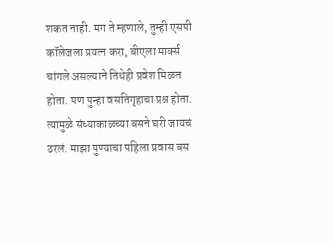शकत नाही. मग ते म्हणाले, तुम्ही एसपी कॉलेजला प्रयत्न करा, बीएला मार्क्स चांगले असल्याने तिथेही प्रवेश मिळत होता. पण पुन्हा वसतिगृहाचा प्रश्न होता. त्यामुळे संध्याकाळच्या बसने घरी जायचं ठरलं. माझा पुण्याचा पहिला प्रवास बस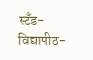स्टँड-विद्यापीठ-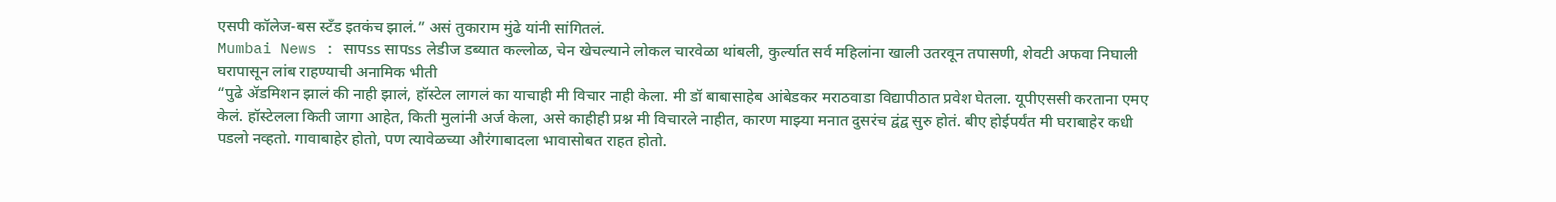एसपी कॉलेज-बस स्टँड इतकंच झालं.” असं तुकाराम मुंढे यांनी सांगितलं.
Mumbai News : सापss सापss लेडीज डब्यात कल्लोळ, चेन खेचल्याने लोकल चारवेळा थांबली, कुर्ल्यात सर्व महिलांना खाली उतरवून तपासणी, शेवटी अफवा निघाली
घरापासून लांब राहण्याची अनामिक भीती
“पुढे ॲडमिशन झालं की नाही झालं, हॉस्टेल लागलं का याचाही मी विचार नाही केला. मी डॉ बाबासाहेब आंबेडकर मराठवाडा विद्यापीठात प्रवेश घेतला. यूपीएससी करताना एमए केलं. हॉस्टेलला किती जागा आहेत, किती मुलांनी अर्ज केला, असे काहीही प्रश्न मी विचारले नाहीत, कारण माझ्या मनात दुसरंच द्वंद्व सुरु होतं. बीए होईपर्यंत मी घराबाहेर कधी पडलो नव्हतो. गावाबाहेर होतो, पण त्यावेळच्या औरंगाबादला भावासोबत राहत होतो.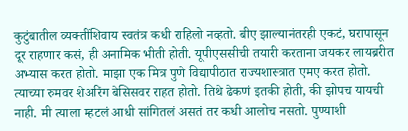कुटुंबातील व्यक्तींशिवाय स्वतंत्र कधी राहिलो नव्हतो. बीए झाल्यानंतरही एकटं, घरापासून दूर राहणार कसं, ही अनामिक भीती होती. यूपीएससीची तयारी करताना जयकर लायब्ररीत अभ्यास करत होतो. माझा एक मित्र पुणे विद्यापीठात राज्यशास्त्रात एमए करत होतो. त्याच्या रुमवर शेअरिंग बेसिसवर राहत होतो. तिथे ढेकणं इतकी होती, की झोपच यायची नाही. मी त्याला म्हटलं आधी सांगितलं असतं तर कधी आलोच नसतो. पुण्याशी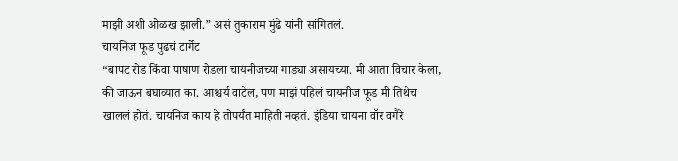माझी अशी ओळख झाली.” असं तुकाराम मुंढे यांनी सांगितलं.
चायनिज फूड पुढचं टार्गेट
“बापट रोड किंवा पाषाण रोडला चायनीजच्या गाड्या असायच्या. मी आता विचार केला, की जाऊन बघाव्यात का. आश्चर्य वाटेल, पण माझं पहिलं चायनीज फूड मी तिथेच खाललं होतं. चायनिज काय हे तोपर्यंत माहिती नव्हतं. इंडिया चायना वॉर वगैरे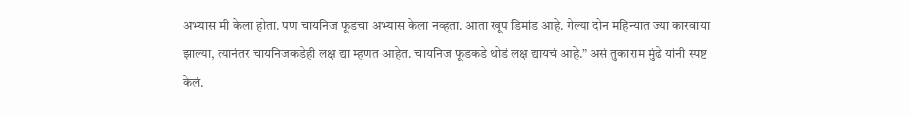अभ्यास मी केला होता. पण चायनिज फूडचा अभ्यास केला नव्हता. आता खूप डिमांड आहे. गेल्या दोन महिन्यात ज्या कारवाया झाल्या, त्यानंतर चायनिजकडेही लक्ष द्या म्हणत आहेत. चायनिज फूडकडे थोडं लक्ष द्यायचं आहे.” असं तुकाराम मुंढे यांनी स्पष्ट केलं.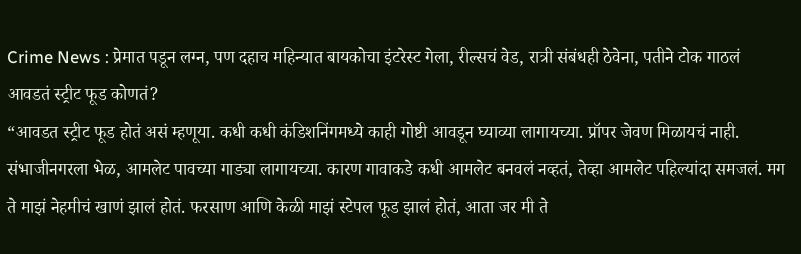Crime News : प्रेमात पडून लग्न, पण दहाच महिन्यात बायकोचा इंटरेस्ट गेला, रील्सचं वेड, रात्री संबंधही ठेवेना, पतीने टोक गाठलं
आवडतं स्ट्रीट फूड कोणतं?
“आवडत स्ट्रीट फूड होतं असं म्हणूया. कधी कधी कंडिशनिंगमध्ये काही गोष्टी आवडून घ्याव्या लागायच्या. प्रॉपर जेवण मिळायचं नाही. संभाजीनगरला भेळ, आमलेट पावच्या गाड्या लागायच्या. कारण गावाकडे कधी आमलेट बनवलं नव्हतं, तेव्हा आमलेट पहिल्यांदा समजलं. मग ते माझं नेहमीचं खाणं झालं होतं. फरसाण आणि केळी माझं स्टेपल फूड झालं होतं, आता जर मी ते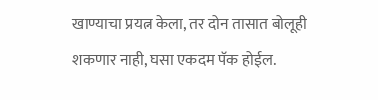खाण्याचा प्रयत्न केला, तर दोन तासात बोलूही शकणार नाही, घसा एकदम पॅक होईल.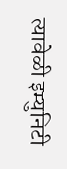त्यावेळी इम्युनिटी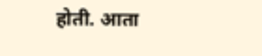होती. आता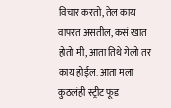विचार करतो, तेल काय वापरत असतील, कसं खात होतो मी, आता तिथे गेलो तर काय होईल. आता मला कुठलंही स्ट्रीट फूड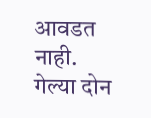आवडत नाही. गेल्या दोन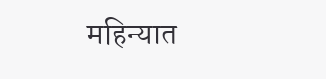महिन्यात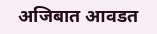अजिबात आवडत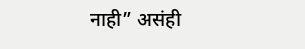नाही” असंही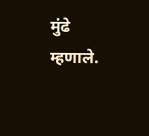मुंढे म्हणाले.